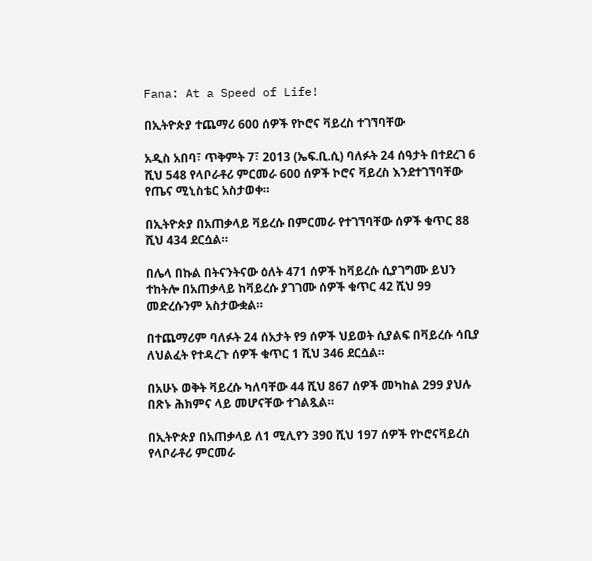Fana: At a Speed of Life!

በኢትዮጵያ ተጨማሪ 600 ሰዎች የኮሮና ቫይረስ ተገኘባቸው

አዲስ አበባ፣ ጥቅምት 7፣ 2013 (ኤፍ.ቢ.ሲ) ባለፉት 24 ሰዓታት በተደረገ 6 ሺህ 548 የላቦራቶሪ ምርመራ 600 ሰዎች ኮሮና ቫይረስ እንደተገኘባቸው የጤና ሚኒስቴር አስታወቀ።

በኢትዮጵያ በአጠቃላይ ቫይረሱ በምርመራ የተገኘባቸው ሰዎች ቁጥር 88 ሺህ 434 ደርሷል።

በሌላ በኩል በትናንትናው ዕለት 471 ሰዎች ከቫይረሱ ሲያገግሙ ይህን ተከትሎ በአጠቃላይ ከቫይረሱ ያገገሙ ሰዎች ቁጥር 42 ሺህ 99 መድረሱንም አስታውቋል።

በተጨማሪም ባለፉት 24 ሰአታት የ9 ሰዎች ህይወት ሲያልፍ በቫይረሱ ሳቢያ ለህልፈት የተዳረጉ ሰዎች ቁጥር 1 ሺህ 346 ደርሷል።

በአሁኑ ወቅት ቫይረሱ ካለባቸው 44 ሺህ 867 ሰዎች መካከል 299 ያህሉ በጽኑ ሕክምና ላይ መሆናቸው ተገልጿል።

በኢትዮጵያ በአጠቃላይ ለ1 ሚሊየን 390 ሺህ 197 ሰዎች የኮሮናቫይረስ የላቦራቶሪ ምርመራ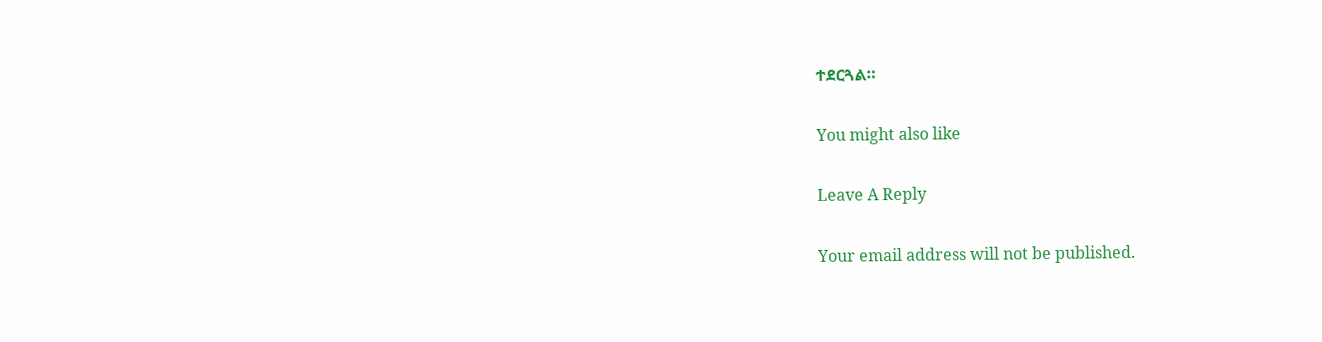ተደርጓል።

You might also like

Leave A Reply

Your email address will not be published.